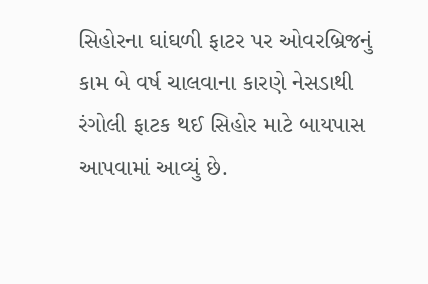સિહોરના ઘાંઘળી ફાટર પર ઓવરબ્રિજનું કામ બે વર્ષ ચાલવાના કારણે નેસડાથી રંગોલી ફાટક થઈ સિહોર માટે બાયપાસ આપવામાં આવ્યું છે.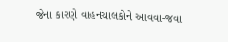જેના કારણે વાહનચાલકોને આવવા-જવા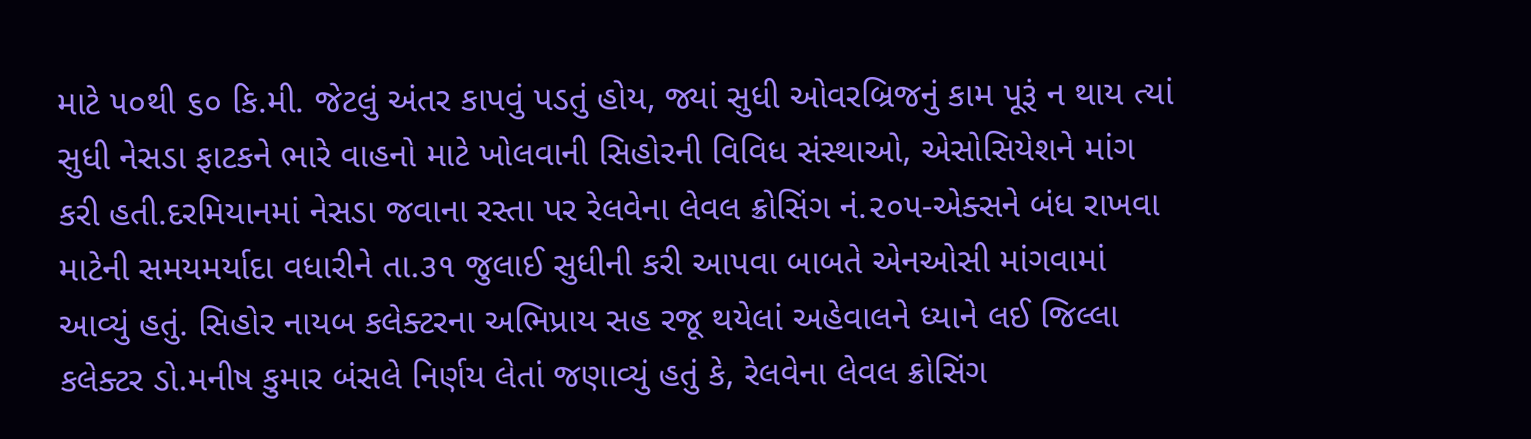માટે ૫૦થી ૬૦ કિ.મી. જેટલું અંતર કાપવું પડતું હોય, જ્યાં સુધી ઓવરબ્રિજનું કામ પૂરૂં ન થાય ત્યાં સુધી નેસડા ફાટકને ભારે વાહનો માટે ખોલવાની સિહોરની વિવિધ સંસ્થાઓ, એસોસિયેશને માંગ કરી હતી.દરમિયાનમાં નેસડા જવાના રસ્તા પર રેલવેના લેવલ ક્રોસિંગ નં.૨૦૫-એક્સને બંધ રાખવા માટેની સમયમર્યાદા વધારીને તા.૩૧ જુલાઈ સુધીની કરી આપવા બાબતે એનઓસી માંગવામાં આવ્યું હતું. સિહોર નાયબ કલેક્ટરના અભિપ્રાય સહ રજૂ થયેલાં અહેવાલને ધ્યાને લઈ જિલ્લા કલેક્ટર ડો.મનીષ કુમાર બંસલે નિર્ણય લેતાં જણાવ્યું હતું કે, રેલવેના લેવલ ક્રોસિંગ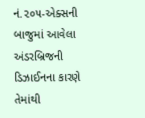નં.૨૦૫-એક્સની બાજુમાં આવેલા અંડરબ્રિજની ડિઝાઈનના કારણે તેમાંથી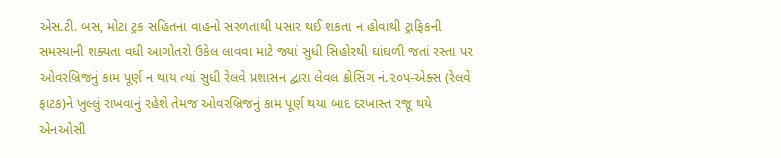એસ.ટી. બસ, મોટા ટ્રક સહિતના વાહનો સરળતાથી પસાર થઈ શકતા ન હોવાથી ટ્રાફિકની સમસ્યાની શક્યતા વધી આગોતરો ઉકેલ લાવવા માટે જ્યાં સુધી સિહોરથી ઘાંઘળી જતાં રસ્તા પર ઓવરબ્રિજનું કામ પૂર્ણ ન થાય ત્યાં સુધી રેલવે પ્રશાસન દ્વારા લેવલ ક્રોસિંગ નં.૨૦૫-એક્સ (રેલવે ફાટક)ને ખુલ્લું રાખવાનું રહેશે તેમજ ઓવરબ્રિજનું કામ પૂર્ણ થયા બાદ દરખાસ્ત રજૂ થયે એનઓસી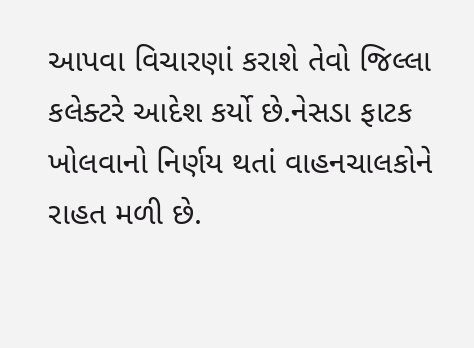આપવા વિચારણાં કરાશે તેવો જિલ્લા કલેક્ટરે આદેશ કર્યો છે.નેસડા ફાટક ખોલવાનો નિર્ણય થતાં વાહનચાલકોને રાહત મળી છે.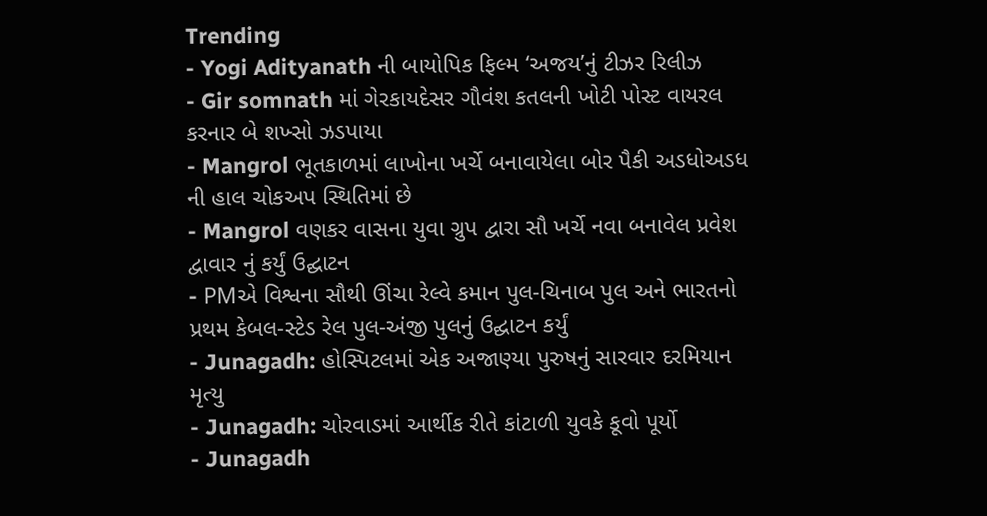Trending
- Yogi Adityanath ની બાયોપિક ફિલ્મ ‘અજય’નું ટીઝર રિલીઝ
- Gir somnath માં ગેરકાયદેસર ગૌવંશ કતલની ખોટી પોસ્ટ વાયરલ કરનાર બે શખ્સો ઝડપાયા
- Mangrol ભૂતકાળમાં લાખોના ખર્ચે બનાવાયેલા બોર પૈકી અડધોઅડધ ની હાલ ચોકઅપ સ્થિતિમાં છે
- Mangrol વણકર વાસના યુવા ગ્રુપ દ્વારા સૌ ખર્ચે નવા બનાવેલ પ્રવેશ દ્વાવાર નું કર્યું ઉદ્ઘાટન
- PMએ વિશ્વના સૌથી ઊંચા રેલ્વે કમાન પુલ-ચિનાબ પુલ અને ભારતનો પ્રથમ કેબલ-સ્ટેડ રેલ પુલ-અંજી પુલનું ઉદ્ઘાટન કર્યું
- Junagadh: હોસ્પિટલમાં એક અજાણ્યા પુરુષનું સારવાર દરમિયાન મૃત્યુ
- Junagadh: ચોરવાડમાં આર્થીક રીતે કાંટાળી યુવકે કૂવો પૂર્યો
- Junagadh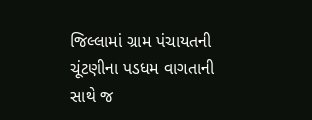જિલ્લામાં ગ્રામ પંચાયતની ચૂંટણીના પડધમ વાગતાની સાથે જ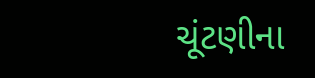ચૂંટણીના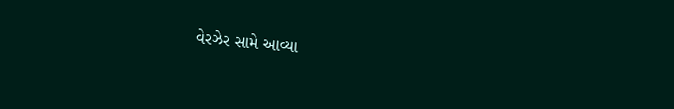વેરઝેર સામે આવ્યા